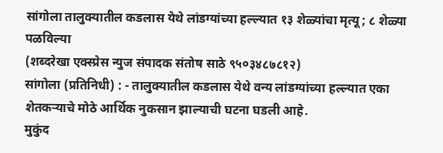सांगोला तालुक्यातील कडलास येथे लांडग्यांच्या हल्ल्यात १३ शेळ्यांचा मृत्यू; ८ शेळ्या पळविल्या
(शब्दरेखा एक्स्प्रेस न्युज संपादक संतोष साठे ९५०३४८७८१२)
सांगोला (प्रतिनिधी) : - तालुक्यातील कडलास येथे वन्य लांडग्यांच्या हल्ल्यात एका शेतकऱ्याचे मोठे आर्थिक नुकसान झाल्याची घटना घडली आहे.
मुकुंद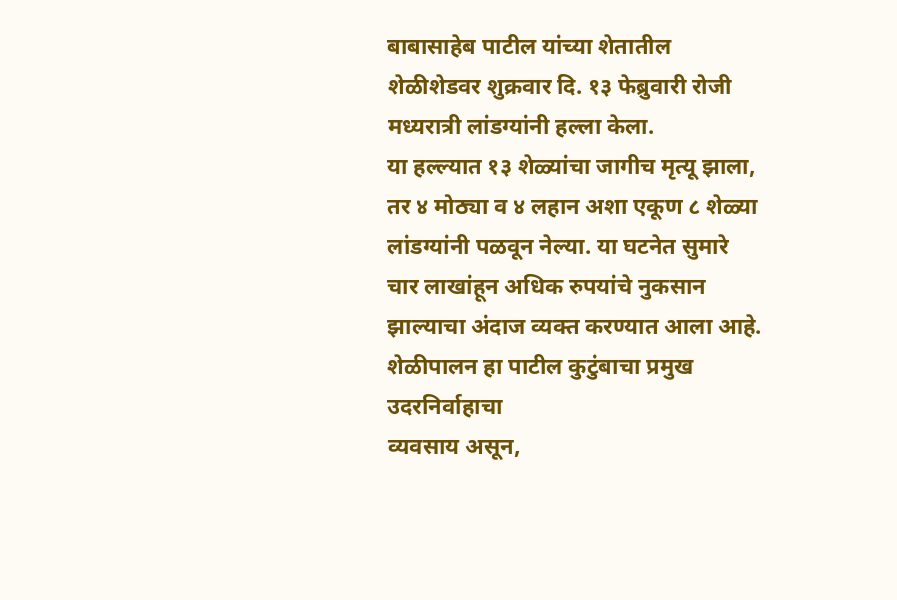बाबासाहेब पाटील यांच्या शेतातील शेळीशेडवर शुक्रवार दि. १३ फेब्रुवारी रोजी मध्यरात्री लांडग्यांनी हल्ला केला.
या हल्ल्यात १३ शेळ्यांचा जागीच मृत्यू झाला, तर ४ मोठ्या व ४ लहान अशा एकूण ८ शेळ्या लांडग्यांनी पळवून नेल्या. या घटनेत सुमारे चार लाखांहून अधिक रुपयांचे नुकसान झाल्याचा अंदाज व्यक्त करण्यात आला आहे.
शेळीपालन हा पाटील कुटुंबाचा प्रमुख उदरनिर्वाहाचा
व्यवसाय असून,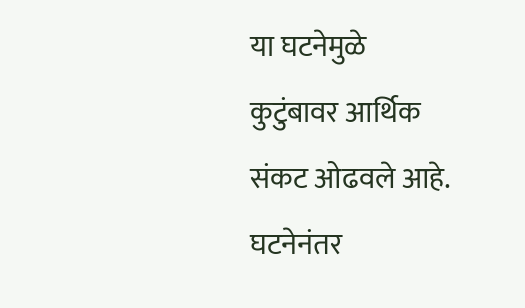या घटनेमुळे कुटुंबावर आर्थिक संकट ओढवले आहे. घटनेनंतर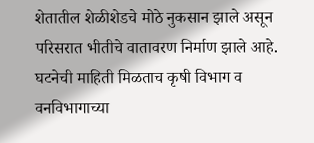शेतातील शेळीशेडचे मोठे नुकसान झाले असून परिसरात भीतीचे वातावरण निर्माण झाले आहे.
घटनेची माहिती मिळताच कृषी विभाग व वनविभागाच्या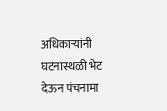अधिकाऱ्यांनी घटनास्थळी भेट देऊन पंचनामा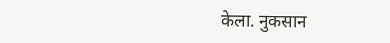केला. नुकसान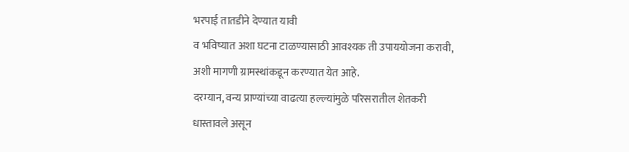भरपाई तातडीने देण्यात यावी
व भविष्यात अशा घटना टाळण्यासाठी आवश्यक ती उपाययोजना करावी, अशी मागणी ग्रामस्थांकडून करण्यात येत आहे.
दरम्यान, वन्य प्राण्यांच्या वाढत्या हल्ल्यांमुळे परिसरातील शेतकरी धास्तावले असून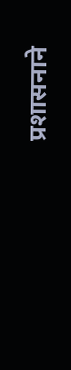प्रशासनाने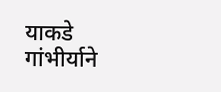याकडे गांभीर्याने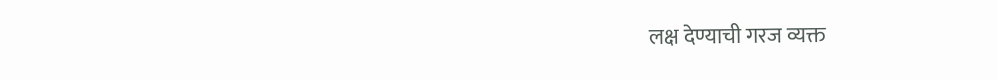लक्ष देण्याची गरज व्यक्त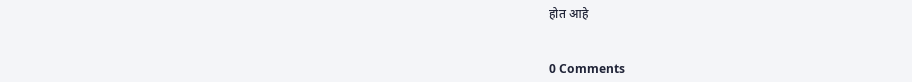होत आहे


0 Comments